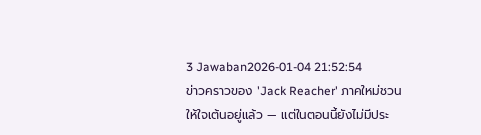3 Jawaban2026-01-04 21:52:54
ข่าวคราวของ 'Jack Reacher' ภาคใหม่ชวนให้ใจเต้นอยู่แล้ว — แต่ในตอนนี้ยังไม่มีประ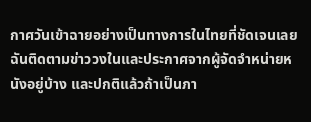กาศวันเข้าฉายอย่างเป็นทางการในไทยที่ชัดเจนเลย
ฉันติดตามข่าววงในและประกาศจากผู้จัดจำหน่ายหนังอยู่บ้าง และปกติแล้วถ้าเป็นภา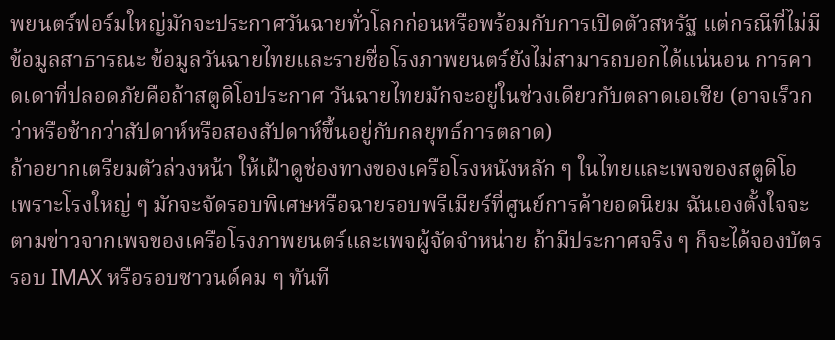พยนตร์ฟอร์มใหญ่มักจะประกาศวันฉายทั่วโลกก่อนหรือพร้อมกับการเปิดตัวสหรัฐ แต่กรณีที่ไม่มีข้อมูลสาธารณะ ข้อมูลวันฉายไทยและรายชื่อโรงภาพยนตร์ยังไม่สามารถบอกได้แน่นอน การคาดเดาที่ปลอดภัยคือถ้าสตูดิโอประกาศ วันฉายไทยมักจะอยู่ในช่วงเดียวกับตลาดเอเชีย (อาจเร็วกว่าหรือช้ากว่าสัปดาห์หรือสองสัปดาห์ขึ้นอยู่กับกลยุทธ์การตลาด)
ถ้าอยากเตรียมตัวล่วงหน้า ให้เฝ้าดูช่องทางของเครือโรงหนังหลัก ๆ ในไทยและเพจของสตูดิโอ เพราะโรงใหญ่ ๆ มักจะจัดรอบพิเศษหรือฉายรอบพรีเมียร์ที่ศูนย์การค้ายอดนิยม ฉันเองตั้งใจจะตามข่าวจากเพจของเครือโรงภาพยนตร์และเพจผู้จัดจำหน่าย ถ้ามีประกาศจริง ๆ ก็จะได้จองบัตรรอบ IMAX หรือรอบซาวนด์คม ๆ ทันที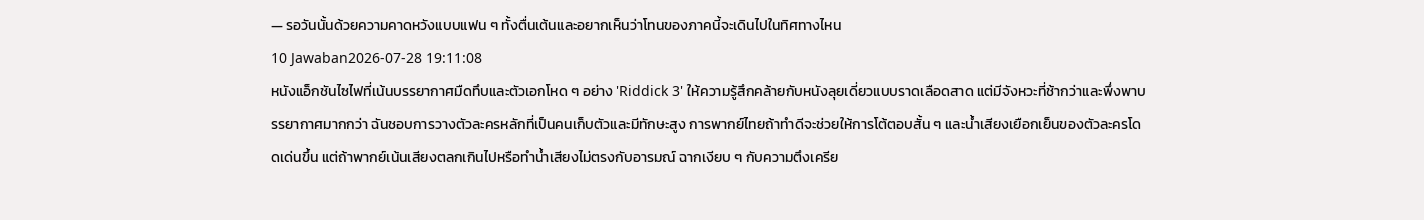— รอวันนั้นด้วยความคาดหวังแบบแฟน ๆ ทั้งตื่นเต้นและอยากเห็นว่าโทนของภาคนี้จะเดินไปในทิศทางไหน
10 Jawaban2026-07-28 19:11:08
หนังแอ็กชันไซไฟที่เน้นบรรยากาศมืดทึบและตัวเอกโหด ๆ อย่าง 'Riddick 3' ให้ความรู้สึกคล้ายกับหนังลุยเดี่ยวแบบราดเลือดสาด แต่มีจังหวะที่ช้ากว่าและพึ่งพาบรรยากาศมากกว่า ฉันชอบการวางตัวละครหลักที่เป็นคนเก็บตัวและมีทักษะสูง การพากย์ไทยถ้าทำดีจะช่วยให้การโต้ตอบสั้น ๆ และน้ำเสียงเยือกเย็นของตัวละครโดดเด่นขึ้น แต่ถ้าพากย์เน้นเสียงตลกเกินไปหรือทำน้ำเสียงไม่ตรงกับอารมณ์ ฉากเงียบ ๆ กับความตึงเครีย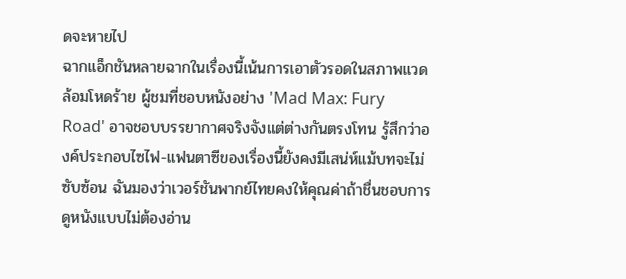ดจะหายไป
ฉากแอ็กชันหลายฉากในเรื่องนี้เน้นการเอาตัวรอดในสภาพแวดล้อมโหดร้าย ผู้ชมที่ชอบหนังอย่าง 'Mad Max: Fury Road' อาจชอบบรรยากาศจริงจังแต่ต่างกันตรงโทน รู้สึกว่าองค์ประกอบไซไฟ-แฟนตาซีของเรื่องนี้ยังคงมีเสน่ห์แม้บทจะไม่ซับซ้อน ฉันมองว่าเวอร์ชันพากย์ไทยคงให้คุณค่าถ้าชื่นชอบการดูหนังแบบไม่ต้องอ่าน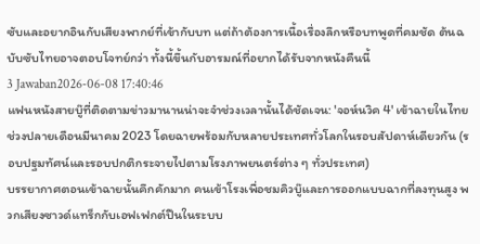ซับและอยากอินกับเสียงพากย์ที่เข้ากับบท แต่ถ้าต้องการเนื้อเรื่องลึกหรือบทพูดที่คมชัด ต้นฉบับซับไทยอาจตอบโจทย์กว่า ทั้งนี้ขึ้นกับอารมณ์ที่อยากได้รับจากหนังคืนนี้
3 Jawaban2026-06-08 17:40:46
แฟนหนังสายบู๊ที่ติดตามข่าวมานานน่าจะจำช่วงเวลานั้นได้ชัดเจน: 'จอห์นวิค 4' เข้าฉายในไทยช่วงปลายเดือนมีนาคม 2023 โดยฉายพร้อมกับหลายประเทศทั่วโลกในรอบสัปดาห์เดียวกัน (รอบปฐมทัศน์และรอบปกติกระจายไปตามโรงภาพยนตร์ต่าง ๆ ทั่วประเทศ)
บรรยากาศตอนเข้าฉายนั้นคึกคักมาก คนเข้าโรงเพื่อชมคิวบู๊และการออกแบบฉากที่ลงทุนสูง พวกเสียงซาวด์แทร็กกับเอฟเฟกต์ปืนในระบบ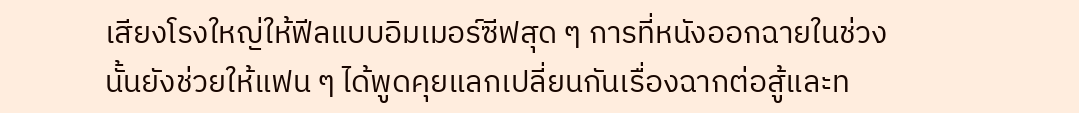เสียงโรงใหญ่ให้ฟีลแบบอิมเมอร์ซีฟสุด ๆ การที่หนังออกฉายในช่วงนั้นยังช่วยให้แฟน ๆ ได้พูดคุยแลกเปลี่ยนกันเรื่องฉากต่อสู้และท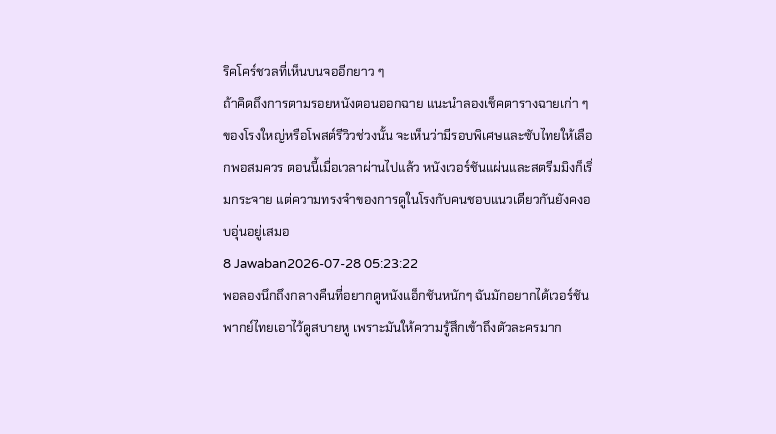ริคโคร์ชวลที่เห็นบนจออีกยาว ๆ
ถ้าคิดถึงการตามรอยหนังตอนออกฉาย แนะนำลองเช็คตารางฉายเก่า ๆ ของโรงใหญ่หรือโพสต์รีวิวช่วงนั้น จะเห็นว่ามีรอบพิเศษและซับไทยให้เลือกพอสมควร ตอนนี้เมื่อเวลาผ่านไปแล้ว หนังเวอร์ชันแผ่นและสตรีมมิงก็เริ่มกระจาย แต่ความทรงจำของการดูในโรงกับคนชอบแนวเดียวกันยังคงอบอุ่นอยู่เสมอ
8 Jawaban2026-07-28 05:23:22
พอลองนึกถึงกลางคืนที่อยากดูหนังแอ็กชันหนักๆ ฉันมักอยากได้เวอร์ชันพากย์ไทยเอาไว้ดูสบายหู เพราะมันให้ความรู้สึกเข้าถึงตัวละครมาก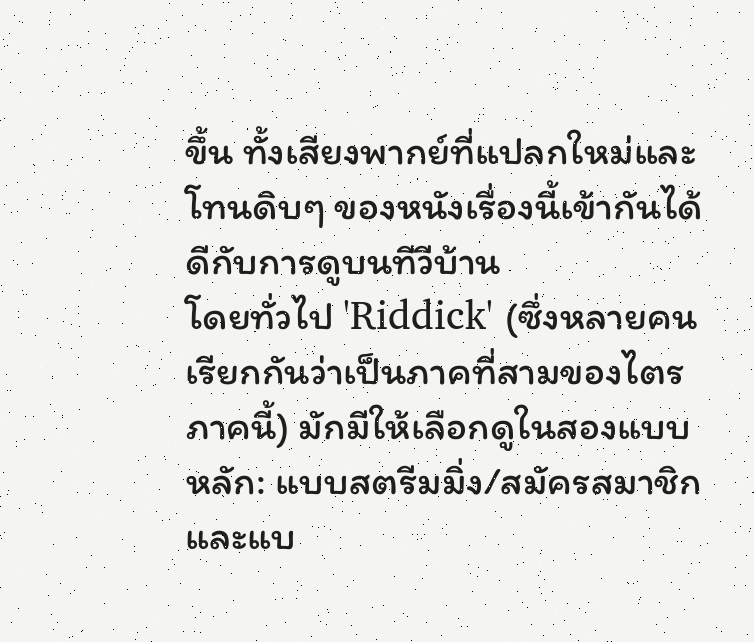ขึ้น ทั้งเสียงพากย์ที่แปลกใหม่และโทนดิบๆ ของหนังเรื่องนี้เข้ากันได้ดีกับการดูบนทีวีบ้าน
โดยทั่วไป 'Riddick' (ซึ่งหลายคนเรียกกันว่าเป็นภาคที่สามของไตรภาคนี้) มักมีให้เลือกดูในสองแบบหลัก: แบบสตรีมมิ่ง/สมัครสมาชิกและแบ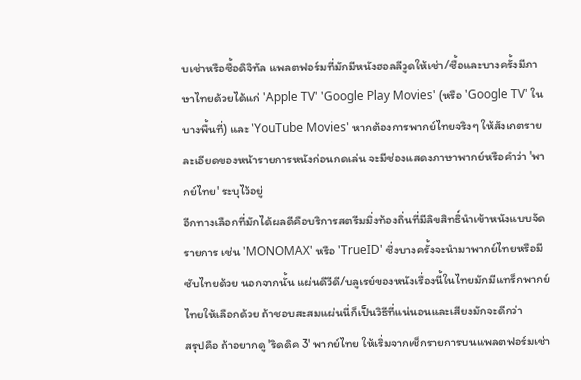บเช่าหรือซื้อดิจิทัล แพลตฟอร์มที่มักมีหนังฮอลลีวูดให้เช่า/ซื้อและบางครั้งมีภาษาไทยด้วยได้แก่ 'Apple TV' 'Google Play Movies' (หรือ 'Google TV' ในบางพื้นที่) และ 'YouTube Movies' หากต้องการพากย์ไทยจริงๆ ให้สังเกตรายละเอียดของหน้ารายการหนังก่อนกดเล่น จะมีช่องแสดงภาษาพากย์หรือคำว่า 'พากย์ไทย' ระบุไว้อยู่
อีกทางเลือกที่มักได้ผลดีคือบริการสตรีมมิ่งท้องถิ่นที่มีลิขสิทธิ์นำเข้าหนังแบบจัดรายการ เช่น 'MONOMAX' หรือ 'TrueID' ซึ่งบางครั้งจะนำมาพากย์ไทยหรือมีซับไทยด้วย นอกจากนั้น แผ่นดีวีดี/บลูเรย์ของหนังเรื่องนี้ในไทยมักมีแทร็กพากย์ไทยให้เลือกด้วย ถ้าชอบสะสมแผ่นนี่ก็เป็นวิธีที่แน่นอนและเสียงมักจะดีกว่า
สรุปคือ ถ้าอยากดู 'ริดดิค 3' พากย์ไทย ให้เริ่มจากเช็กรายการบนแพลตฟอร์มเช่า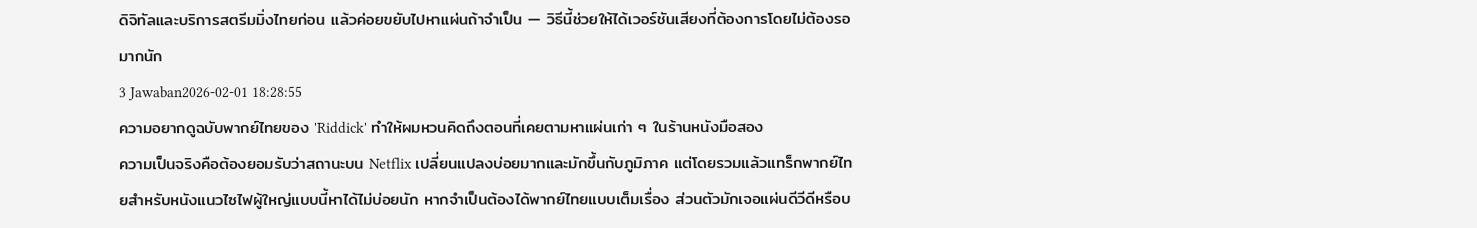ดิจิทัลและบริการสตรีมมิ่งไทยก่อน แล้วค่อยขยับไปหาแผ่นถ้าจำเป็น — วิธีนี้ช่วยให้ได้เวอร์ชันเสียงที่ต้องการโดยไม่ต้องรอมากนัก
3 Jawaban2026-02-01 18:28:55
ความอยากดูฉบับพากย์ไทยของ 'Riddick' ทำให้ผมหวนคิดถึงตอนที่เคยตามหาแผ่นเก่า ๆ ในร้านหนังมือสอง
ความเป็นจริงคือต้องยอมรับว่าสถานะบน Netflix เปลี่ยนแปลงบ่อยมากและมักขึ้นกับภูมิภาค แต่โดยรวมแล้วแทร็กพากย์ไทยสำหรับหนังแนวไซไฟผู้ใหญ่แบบนี้หาได้ไม่บ่อยนัก หากจำเป็นต้องได้พากย์ไทยแบบเต็มเรื่อง ส่วนตัวมักเจอแผ่นดีวีดีหรือบ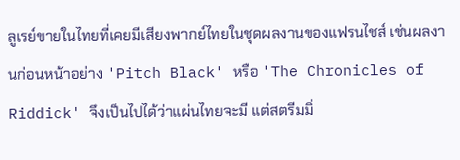ลูเรย์ขายในไทยที่เคยมีเสียงพากย์ไทยในชุดผลงานของแฟรนไชส์ เช่นผลงานก่อนหน้าอย่าง 'Pitch Black' หรือ 'The Chronicles of Riddick' จึงเป็นไปได้ว่าแผ่นไทยจะมี แต่สตรีมมิ่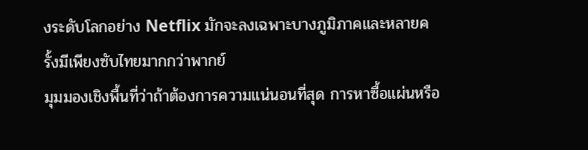งระดับโลกอย่าง Netflix มักจะลงเฉพาะบางภูมิภาคและหลายครั้งมีเพียงซับไทยมากกว่าพากย์
มุมมองเชิงพื้นที่ว่าถ้าต้องการความแน่นอนที่สุด การหาซื้อแผ่นหรือ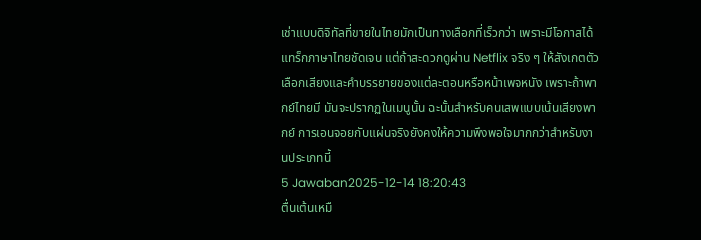เช่าแบบดิจิทัลที่ขายในไทยมักเป็นทางเลือกที่เร็วกว่า เพราะมีโอกาสได้แทร็กภาษาไทยชัดเจน แต่ถ้าสะดวกดูผ่าน Netflix จริง ๆ ให้สังเกตตัวเลือกเสียงและคำบรรยายของแต่ละตอนหรือหน้าเพจหนัง เพราะถ้าพากย์ไทยมี มันจะปรากฏในเมนูนั้น ฉะนั้นสำหรับคนเสพแบบเน้นเสียงพากย์ การเอนจอยกับแผ่นจริงยังคงให้ความพึงพอใจมากกว่าสำหรับงานประเภทนี้
5 Jawaban2025-12-14 18:20:43
ตื่นเต้นเหมื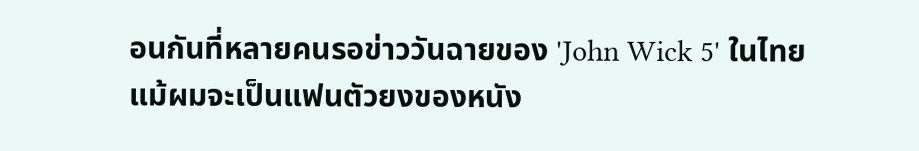อนกันที่หลายคนรอข่าววันฉายของ 'John Wick 5' ในไทย
แม้ผมจะเป็นแฟนตัวยงของหนัง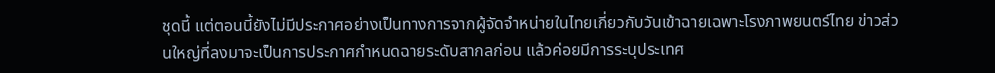ชุดนี้ แต่ตอนนี้ยังไม่มีประกาศอย่างเป็นทางการจากผู้จัดจำหน่ายในไทยเกี่ยวกับวันเข้าฉายเฉพาะโรงภาพยนตร์ไทย ข่าวส่วนใหญ่ที่ลงมาจะเป็นการประกาศกำหนดฉายระดับสากลก่อน แล้วค่อยมีการระบุประเทศ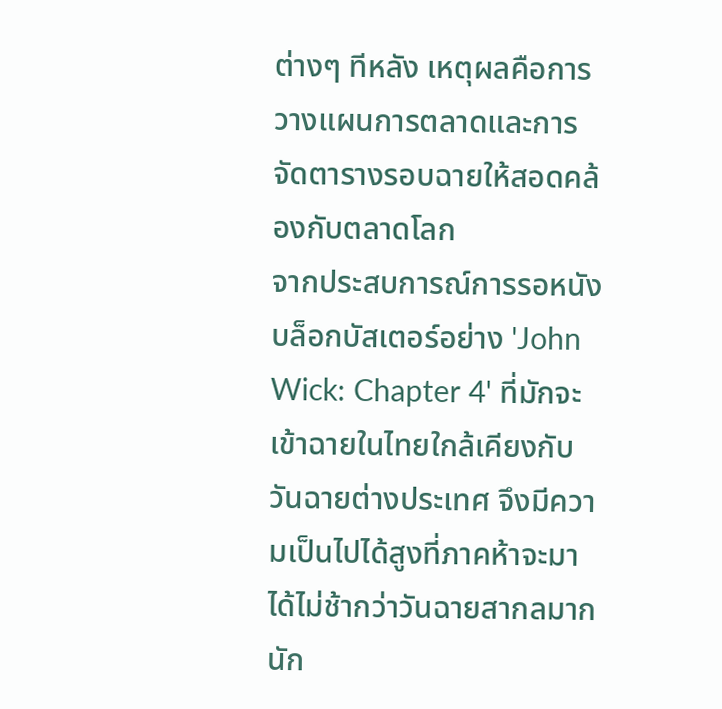ต่างๆ ทีหลัง เหตุผลคือการวางแผนการตลาดและการจัดตารางรอบฉายให้สอดคล้องกับตลาดโลก
จากประสบการณ์การรอหนังบล็อกบัสเตอร์อย่าง 'John Wick: Chapter 4' ที่มักจะเข้าฉายในไทยใกล้เคียงกับวันฉายต่างประเทศ จึงมีความเป็นไปได้สูงที่ภาคห้าจะมาได้ไม่ช้ากว่าวันฉายสากลมากนัก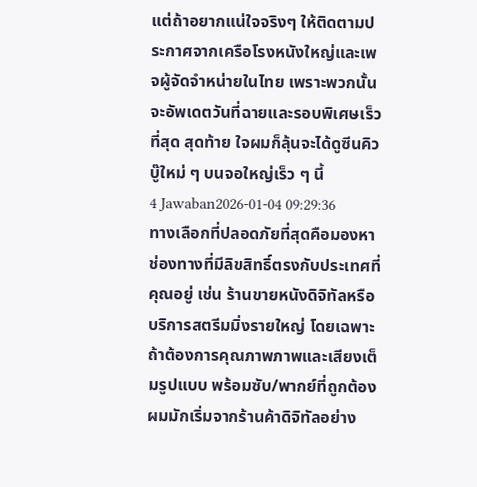แต่ถ้าอยากแน่ใจจริงๆ ให้ติดตามประกาศจากเครือโรงหนังใหญ่และเพจผู้จัดจำหน่ายในไทย เพราะพวกนั้นจะอัพเดตวันที่ฉายและรอบพิเศษเร็วที่สุด สุดท้าย ใจผมก็ลุ้นจะได้ดูซีนคิวบู๊ใหม่ ๆ บนจอใหญ่เร็ว ๆ นี้
4 Jawaban2026-01-04 09:29:36
ทางเลือกที่ปลอดภัยที่สุดคือมองหาช่องทางที่มีลิขสิทธิ์ตรงกับประเทศที่คุณอยู่ เช่น ร้านขายหนังดิจิทัลหรือบริการสตรีมมิ่งรายใหญ่ โดยเฉพาะถ้าต้องการคุณภาพภาพและเสียงเต็มรูปแบบ พร้อมซับ/พากย์ที่ถูกต้อง
ผมมักเริ่มจากร้านค้าดิจิทัลอย่าง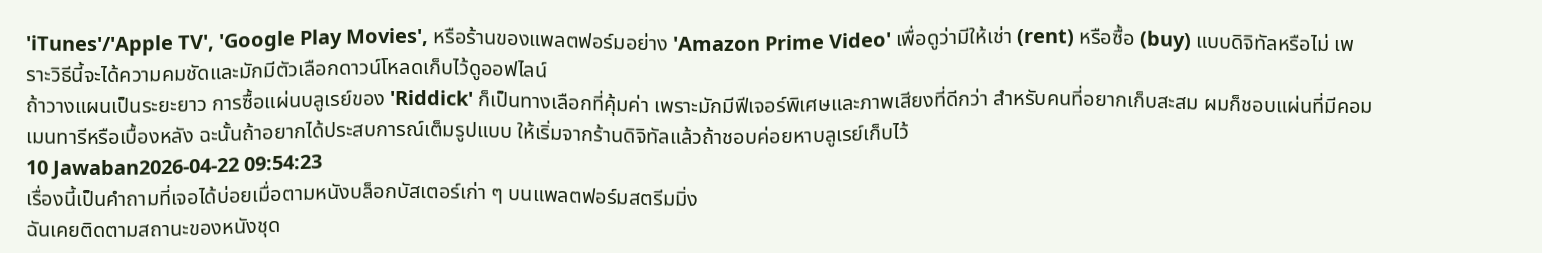'iTunes'/'Apple TV', 'Google Play Movies', หรือร้านของแพลตฟอร์มอย่าง 'Amazon Prime Video' เพื่อดูว่ามีให้เช่า (rent) หรือซื้อ (buy) แบบดิจิทัลหรือไม่ เพราะวิธีนี้จะได้ความคมชัดและมักมีตัวเลือกดาวน์โหลดเก็บไว้ดูออฟไลน์
ถ้าวางแผนเป็นระยะยาว การซื้อแผ่นบลูเรย์ของ 'Riddick' ก็เป็นทางเลือกที่คุ้มค่า เพราะมักมีฟีเจอร์พิเศษและภาพเสียงที่ดีกว่า สำหรับคนที่อยากเก็บสะสม ผมก็ชอบแผ่นที่มีคอมเมนทารีหรือเบื้องหลัง ฉะนั้นถ้าอยากได้ประสบการณ์เต็มรูปแบบ ให้เริ่มจากร้านดิจิทัลแล้วถ้าชอบค่อยหาบลูเรย์เก็บไว้
10 Jawaban2026-04-22 09:54:23
เรื่องนี้เป็นคำถามที่เจอได้บ่อยเมื่อตามหนังบล็อกบัสเตอร์เก่า ๆ บนแพลตฟอร์มสตรีมมิ่ง
ฉันเคยติดตามสถานะของหนังชุด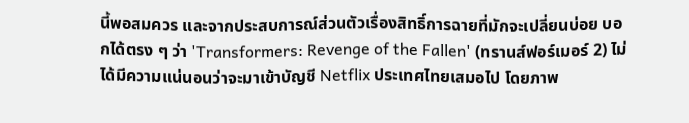นี้พอสมควร และจากประสบการณ์ส่วนตัวเรื่องสิทธิ์การฉายที่มักจะเปลี่ยนบ่อย บอกได้ตรง ๆ ว่า 'Transformers: Revenge of the Fallen' (ทรานส์ฟอร์เมอร์ 2) ไม่ได้มีความแน่นอนว่าจะมาเข้าบัญชี Netflix ประเทศไทยเสมอไป โดยภาพ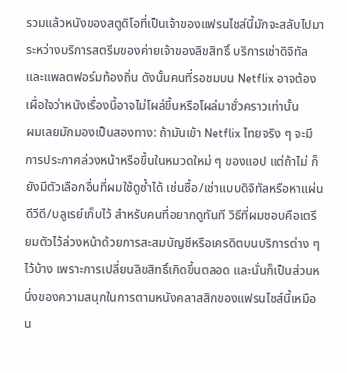รวมแล้วหนังของสตูดิโอที่เป็นเจ้าของแฟรนไชส์นี้มักจะสลับไปมาระหว่างบริการสตรีมของค่ายเจ้าของลิขสิทธิ์ บริการเช่าดิจิทัล และแพลตฟอร์มท้องถิ่น ดังนั้นคนที่รอชมบน Netflix อาจต้องเผื่อใจว่าหนังเรื่องนี้อาจไม่โผล่ขึ้นหรือโผล่มาชั่วคราวเท่านั้น
ผมเลยมักมองเป็นสองทาง: ถ้ามันเข้า Netflix ไทยจริง ๆ จะมีการประกาศล่วงหน้าหรือขึ้นในหมวดใหม่ ๆ ของแอป แต่ถ้าไม่ ก็ยังมีตัวเลือกอื่นที่ผมใช้ดูซ้ำได้ เช่นซื้อ/เช่าแบบดิจิทัลหรือหาแผ่นดีวีดี/บลูเรย์เก็บไว้ สำหรับคนที่อยากดูทันที วิธีที่ผมชอบคือเตรียมตัวไว้ล่วงหน้าด้วยการสะสมบัญชีหรือเครดิตบนบริการต่าง ๆ ไว้บ้าง เพราะการเปลี่ยนลิขสิทธิ์เกิดขึ้นตลอด และนั่นก็เป็นส่วนหนึ่งของความสนุกในการตามหนังคลาสสิกของแฟรนไชส์นี้เหมือน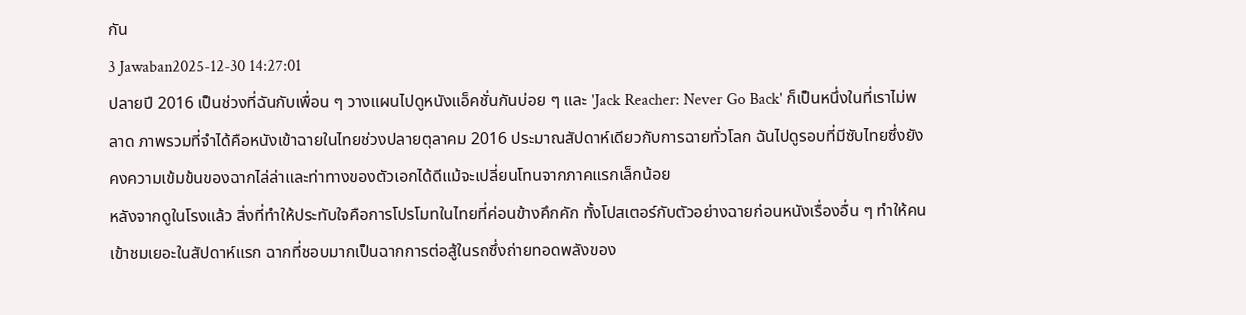กัน
3 Jawaban2025-12-30 14:27:01
ปลายปี 2016 เป็นช่วงที่ฉันกับเพื่อน ๆ วางแผนไปดูหนังแอ็คชั่นกันบ่อย ๆ และ 'Jack Reacher: Never Go Back' ก็เป็นหนึ่งในที่เราไม่พลาด ภาพรวมที่จำได้คือหนังเข้าฉายในไทยช่วงปลายตุลาคม 2016 ประมาณสัปดาห์เดียวกับการฉายทั่วโลก ฉันไปดูรอบที่มีซับไทยซึ่งยังคงความเข้มข้นของฉากไล่ล่าและท่าทางของตัวเอกได้ดีแม้จะเปลี่ยนโทนจากภาคแรกเล็กน้อย
หลังจากดูในโรงแล้ว สิ่งที่ทำให้ประทับใจคือการโปรโมทในไทยที่ค่อนข้างคึกคัก ทั้งโปสเตอร์กับตัวอย่างฉายก่อนหนังเรื่องอื่น ๆ ทำให้คนเข้าชมเยอะในสัปดาห์แรก ฉากที่ชอบมากเป็นฉากการต่อสู้ในรถซึ่งถ่ายทอดพลังของ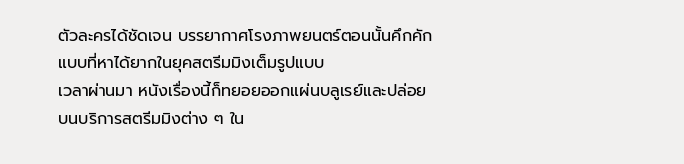ตัวละครได้ชัดเจน บรรยากาศโรงภาพยนตร์ตอนนั้นคึกคักแบบที่หาได้ยากในยุคสตรีมมิงเต็มรูปแบบ
เวลาผ่านมา หนังเรื่องนี้ก็ทยอยออกแผ่นบลูเรย์และปล่อยบนบริการสตรีมมิงต่าง ๆ ใน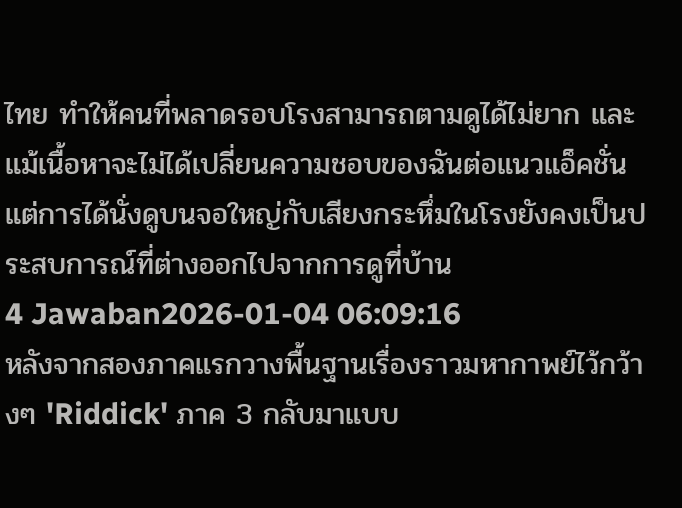ไทย ทำให้คนที่พลาดรอบโรงสามารถตามดูได้ไม่ยาก และแม้เนื้อหาจะไม่ได้เปลี่ยนความชอบของฉันต่อแนวแอ็คชั่น แต่การได้นั่งดูบนจอใหญ่กับเสียงกระหึ่มในโรงยังคงเป็นประสบการณ์ที่ต่างออกไปจากการดูที่บ้าน
4 Jawaban2026-01-04 06:09:16
หลังจากสองภาคแรกวางพื้นฐานเรื่องราวมหากาพย์ไว้กว้างๆ 'Riddick' ภาค 3 กลับมาแบบ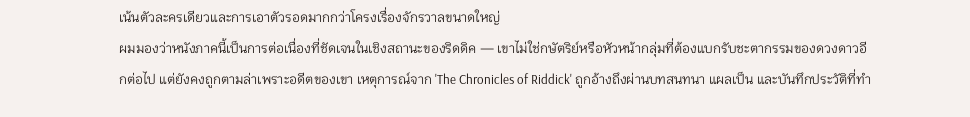เน้นตัวละครเดียวและการเอาตัวรอดมากกว่าโครงเรื่องจักรวาลขนาดใหญ่
ผมมองว่าหนังภาคนี้เป็นการต่อเนื่องที่ชัดเจนในเชิงสถานะของริดดิค — เขาไม่ใช่กษัตริย์หรือหัวหน้ากลุ่มที่ต้องแบกรับชะตากรรมของดวงดาวอีกต่อไป แต่ยังคงถูกตามล่าเพราะอดีตของเขา เหตุการณ์จาก 'The Chronicles of Riddick' ถูกอ้างถึงผ่านบทสนทนา แผลเป็น และบันทึกประวัติที่ทำ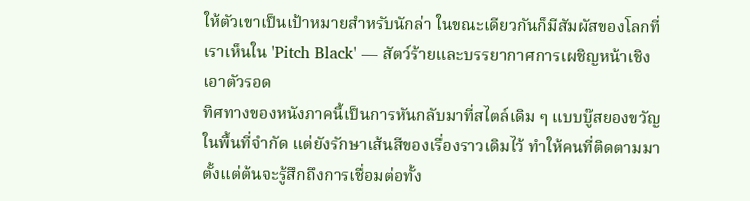ให้ตัวเขาเป็นเป้าหมายสำหรับนักล่า ในขณะเดียวกันก็มีสัมผัสของโลกที่เราเห็นใน 'Pitch Black' — สัตว์ร้ายและบรรยากาศการเผชิญหน้าเชิงเอาตัวรอด
ทิศทางของหนังภาคนี้เป็นการหันกลับมาที่สไตล์เดิม ๆ แบบบู๊สยองขวัญในพื้นที่จำกัด แต่ยังรักษาเส้นสีของเรื่องราวเดิมไว้ ทำให้คนที่ติดตามมาตั้งแต่ต้นจะรู้สึกถึงการเชื่อมต่อทั้ง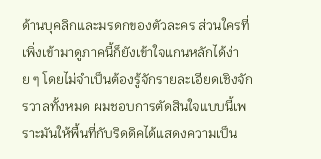ด้านบุคลิกและมรดกของตัวละคร ส่วนใครที่เพิ่งเข้ามาดูภาคนี้ก็ยังเข้าใจแกนหลักได้ง่าย ๆ โดยไม่จำเป็นต้องรู้จักรายละเอียดเชิงจักรวาลทั้งหมด ผมชอบการตัดสินใจแบบนี้เพราะมันให้พื้นที่กับริดดิคได้แสดงความเป็น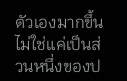ตัวเองมากขึ้น ไม่ใช่แค่เป็นส่วนหนึ่งของป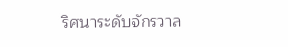ริศนาระดับจักรวาล